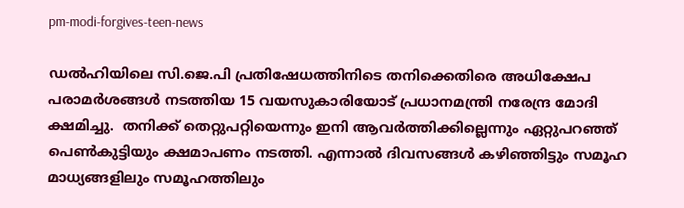pm-modi-forgives-teen-news

ഡല്‍ഹിയിലെ സി.ജെ.പി പ്രതിഷേധത്തിനിടെ തനിക്കെതിരെ അധിക്ഷേപ പരാമർശങ്ങൾ നടത്തിയ 15 വയസുകാരിയോട് പ്രധാനമന്ത്രി നരേന്ദ്ര മോദി ക്ഷമിച്ചു.  തനിക്ക് തെറ്റുപറ്റിയെന്നും ഇനി ആവര്‍ത്തിക്കില്ലെന്നും ഏറ്റുപറഞ്ഞ് പെണ്‍കുട്ടിയും ക്ഷമാപണം നടത്തി. എന്നാല്‍ ദിവസങ്ങള്‍ കഴിഞ്ഞിട്ടും സമൂഹ മാധ്യങ്ങളിലും സമൂഹത്തിലും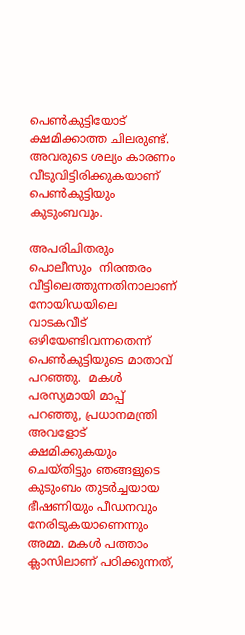പെണ്‍കുട്ടിയോട് ക്ഷമിക്കാത്ത ചിലരുണ്ട്.  അവരുടെ ശല്യം കാരണം വീടുവിട്ടിരിക്കുകയാണ് പെണ്‍കുട്ടിയും കുടുംബവും.

അപരിചിതരും പൊലീസും  നിരന്തരം വീട്ടിലെത്തുന്നതിനാലാണ് നോയിഡയിലെ വാടകവീട് ഒഴിയേണ്ടിവന്നതെന്ന് പെണ്‍കുട്ടിയുടെ മാതാവ് പറഞ്ഞു.  മകൾ പരസ്യമായി മാപ്പ് പറഞ്ഞു, പ്രധാനമന്ത്രി അവളോട് ക്ഷമിക്കുകയും ചെയ്തിട്ടും ഞങ്ങളുടെ കുടുംബം തുടർച്ചയായ ഭീഷണിയും പീഡനവും നേരിടുകയാണെന്നും അമ്മ. മകൾ പത്താം ക്ലാസിലാണ് പഠിക്കുന്നത്,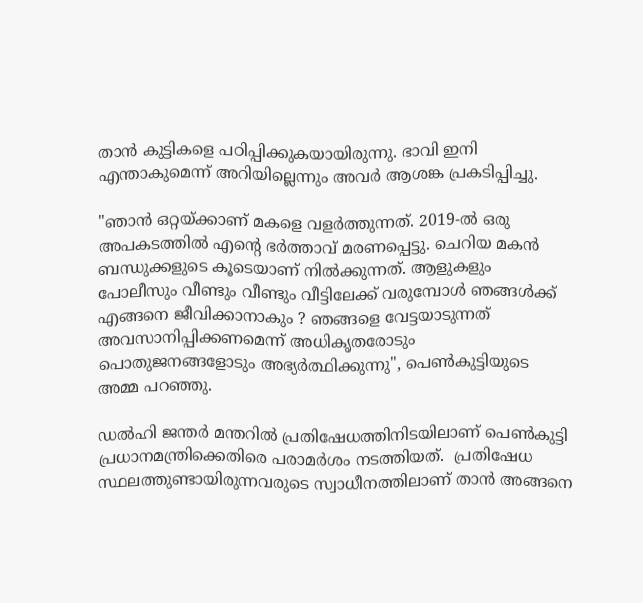താൻ കുട്ടികളെ പഠിപ്പിക്കുകയായിരുന്നു. ഭാവി ഇനി എന്താകുമെന്ന് അറിയില്ലെന്നും അവർ ആശങ്ക പ്രകടിപ്പിച്ചു.

"ഞാൻ ഒറ്റയ്ക്കാണ് മകളെ വളർത്തുന്നത്. 2019-ൽ ഒരു അപകടത്തിൽ എന്റെ ഭർത്താവ് മരണപ്പെട്ടു. ചെറിയ മകൻ ബന്ധുക്കളുടെ കൂടെയാണ് നിൽക്കുന്നത്. ആളുകളും പോലീസും വീണ്ടും വീണ്ടും വീട്ടിലേക്ക് വരുമ്പോൾ ഞങ്ങൾക്ക് എങ്ങനെ ജീവിക്കാനാകും ? ഞങ്ങളെ വേട്ടയാടുന്നത് അവസാനിപ്പിക്കണമെന്ന് അധികൃതരോടും പൊതുജനങ്ങളോടും അഭ്യർത്ഥിക്കുന്നു'', പെണ്‍കുട്ടിയുടെ അമ്മ പറഞ്ഞു.

ഡൽഹി ജന്തർ മന്തറിൽ പ്രതിഷേധത്തിനിടയിലാണ് പെൺകുട്ടി പ്രധാനമന്ത്രിക്കെതിരെ പരാമർശം നടത്തിയത്.  പ്രതിഷേധ സ്ഥലത്തുണ്ടായിരുന്നവരുടെ സ്വാധീനത്തിലാണ് താൻ അങ്ങനെ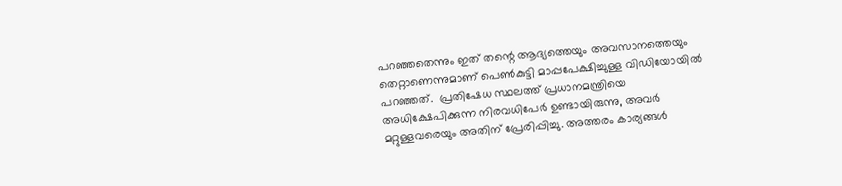പറഞ്ഞതെന്നും ഇത് തന്റെ ആദ്യത്തെയും അവസാനത്തെയും തെറ്റാണെന്നുമാണ് പെൺകുട്ടി മാപ്പപേക്ഷിച്ചുള്ള വിഡിയോയില്‍ പറഞ്ഞത്.  പ്രതിഷേധ സ്ഥലത്ത് പ്രധാനമന്ത്രിയെ അധിക്ഷേപിക്കുന്ന നിരവധിപേര്‍ ഉണ്ടായിരുന്നു, അവർ മറ്റുള്ളവരെയും അതിന് പ്രേരിപ്പിച്ചു. അത്തരം കാര്യങ്ങൾ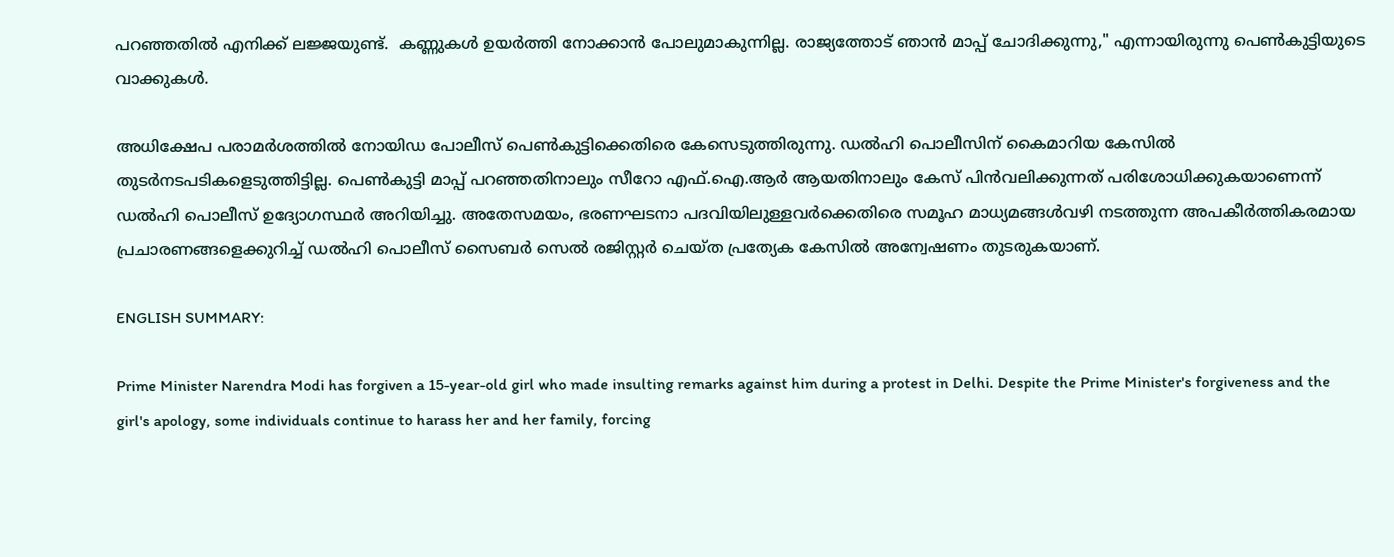പറഞ്ഞതിൽ എനിക്ക് ലജ്ജയുണ്ട്.  കണ്ണുകൾ ഉയർത്തി നോക്കാൻ പോലുമാകുന്നില്ല. രാജ്യത്തോട് ഞാൻ മാപ്പ് ചോദിക്കുന്നു," എന്നായിരുന്നു പെൺകുട്ടിയുടെ വാക്കുകള്‍.

അധിക്ഷേപ പരാമര്‍ശത്തില്‍ നോയിഡ പോലീസ് പെൺകുട്ടിക്കെതിരെ കേസെടുത്തിരുന്നു. ഡല്‍ഹി പൊലീസിന് കൈമാറിയ കേസില്‍ തുടര്‍നടപടികളെടുത്തിട്ടില്ല. പെൺകുട്ടി മാപ്പ് പറഞ്ഞതിനാലും സീറോ എഫ്.ഐ.ആർ ആയതിനാലും കേസ് പിൻവലിക്കുന്നത് പരിശോധിക്കുകയാണെന്ന് ഡൽഹി പൊലീസ് ഉദ്യോഗസ്ഥര്‍ അറിയിച്ചു. അതേസമയം, ഭരണഘടനാ പദവിയിലുള്ളവർക്കെതിരെ സമൂഹ മാധ്യമങ്ങള്‍വഴി നടത്തുന്ന അപകീർത്തികരമായ പ്രചാരണങ്ങളെക്കുറിച്ച് ഡൽഹി പൊലീസ് സൈബർ സെൽ രജിസ്റ്റർ ചെയ്ത പ്രത്യേക കേസിൽ അന്വേഷണം തുടരുകയാണ്.

ENGLISH SUMMARY:

Prime Minister Narendra Modi has forgiven a 15-year-old girl who made insulting remarks against him during a protest in Delhi. Despite the Prime Minister's forgiveness and the girl's apology, some individuals continue to harass her and her family, forcing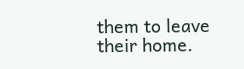them to leave their home.